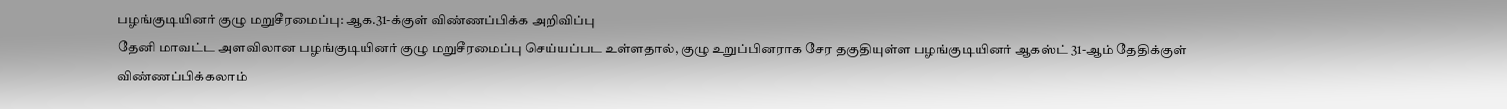பழங்குடியினர் குழு மறுசீரமைப்பு: ஆக.31-க்குள் விண்ணப்பிக்க அறிவிப்பு
தேனி மாவட்ட அளவிலான பழங்குடியினர் குழு மறுசீரமைப்பு செய்யப்பட உள்ளதால், குழு உறுப்பினராக சேர தகுதியுள்ள பழங்குடியினர் ஆகஸ்ட் 31-ஆம் தேதிக்குள் விண்ணப்பிக்கலாம்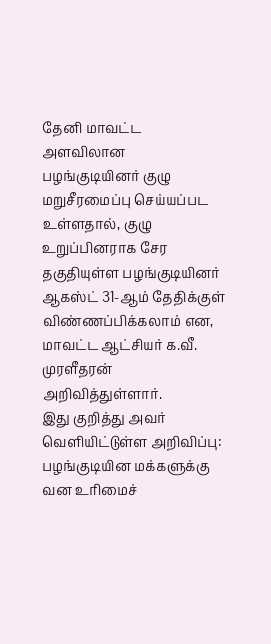தேனி மாவட்ட அளவிலான பழங்குடியினர் குழு மறுசீரமைப்பு செய்யப்பட உள்ளதால், குழு உறுப்பினராக சேர தகுதியுள்ள பழங்குடியினர் ஆகஸ்ட் 31-ஆம் தேதிக்குள் விண்ணப்பிக்கலாம் என, மாவட்ட ஆட்சியர் க.வீ. முரளீதரன் அறிவித்துள்ளார்.
இது குறித்து அவர் வெளியிட்டுள்ள அறிவிப்பு: பழங்குடியின மக்களுக்கு வன உரிமைச்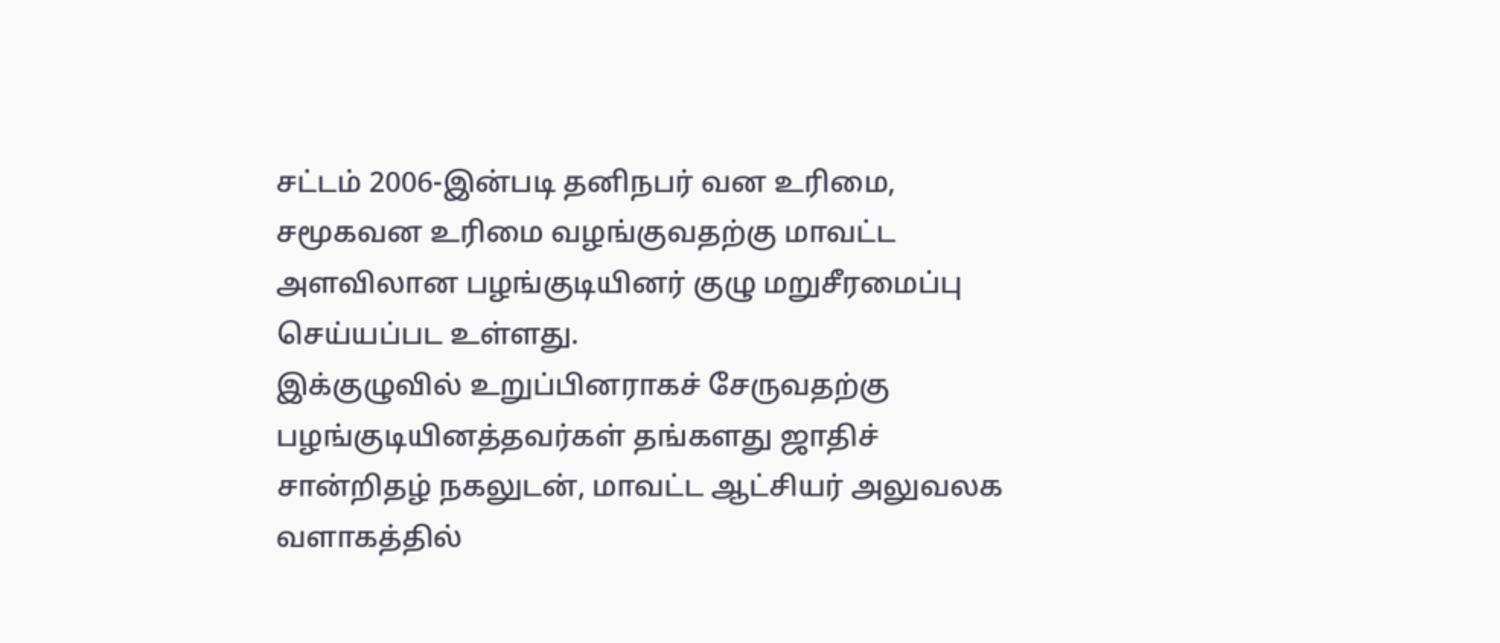சட்டம் 2006-இன்படி தனிநபர் வன உரிமை, சமூகவன உரிமை வழங்குவதற்கு மாவட்ட அளவிலான பழங்குடியினர் குழு மறுசீரமைப்பு செய்யப்பட உள்ளது.
இக்குழுவில் உறுப்பினராகச் சேருவதற்கு பழங்குடியினத்தவர்கள் தங்களது ஜாதிச் சான்றிதழ் நகலுடன், மாவட்ட ஆட்சியர் அலுவலக வளாகத்தில்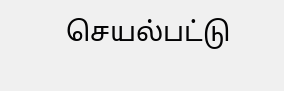செயல்பட்டு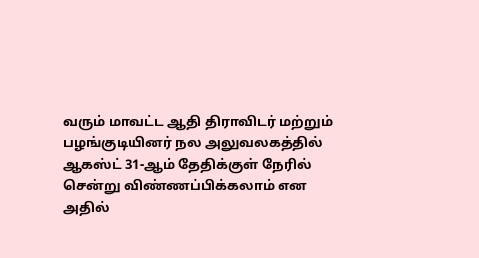வரும் மாவட்ட ஆதி திராவிடர் மற்றும் பழங்குடியினர் நல அலுவலகத்தில் ஆகஸ்ட் 31-ஆம் தேதிக்குள் நேரில் சென்று விண்ணப்பிக்கலாம் என அதில்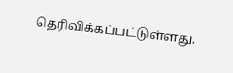தெரிவிக்கப்பட்டுள்ளது.